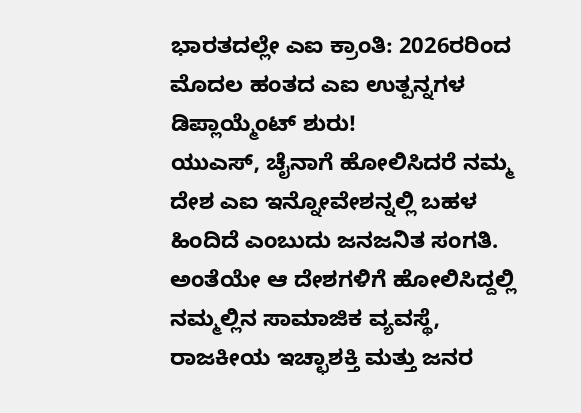ಭಾರತದಲ್ಲೇ ಎಐ ಕ್ರಾಂತಿ: 2026ರರಿಂದ ಮೊದಲ ಹಂತದ ಎಐ ಉತ್ಪನ್ನಗಳ ಡಿಪ್ಲಾಯ್ಮೆಂಟ್ ಶುರು!
ಯುಎಸ್, ಚೈನಾಗೆ ಹೋಲಿಸಿದರೆ ನಮ್ಮ ದೇಶ ಎಐ ಇನ್ನೋವೇಶನ್ನಲ್ಲಿ ಬಹಳ ಹಿಂದಿದೆ ಎಂಬುದು ಜನಜನಿತ ಸಂಗತಿ. ಅಂತೆಯೇ ಆ ದೇಶಗಳಿಗೆ ಹೋಲಿಸಿದ್ದಲ್ಲಿ ನಮ್ಮಲ್ಲಿನ ಸಾಮಾಜಿಕ ವ್ಯವಸ್ಥೆ, ರಾಜಕೀಯ ಇಚ್ಛಾಶಕ್ತಿ ಮತ್ತು ಜನರ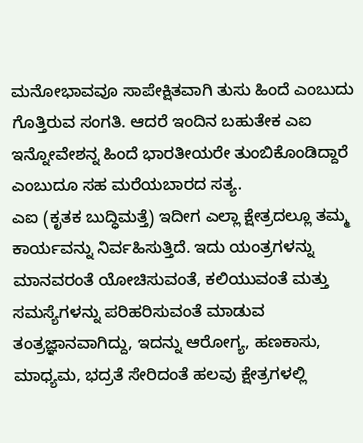ಮನೋಭಾವವೂ ಸಾಪೇಕ್ಷಿತವಾಗಿ ತುಸು ಹಿಂದೆ ಎಂಬುದು ಗೊತ್ತಿರುವ ಸಂಗತಿ. ಆದರೆ ಇಂದಿನ ಬಹುತೇಕ ಎಐ ಇನ್ನೋವೇಶನ್ನ ಹಿಂದೆ ಭಾರತೀಯರೇ ತುಂಬಿಕೊಂಡಿದ್ದಾರೆ ಎಂಬುದೂ ಸಹ ಮರೆಯಬಾರದ ಸತ್ಯ.
ಎಐ (ಕೃತಕ ಬುದ್ಧಿಮತ್ತೆ) ಇದೀಗ ಎಲ್ಲಾ ಕ್ಷೇತ್ರದಲ್ಲೂ ತಮ್ಮ ಕಾರ್ಯವನ್ನು ನಿರ್ವಹಿಸುತ್ತಿದೆ. ಇದು ಯಂತ್ರಗಳನ್ನು ಮಾನವರಂತೆ ಯೋಚಿಸುವಂತೆ, ಕಲಿಯುವಂತೆ ಮತ್ತು ಸಮಸ್ಯೆಗಳನ್ನು ಪರಿಹರಿಸುವಂತೆ ಮಾಡುವ ತಂತ್ರಜ್ಞಾನವಾಗಿದ್ದು, ಇದನ್ನು ಆರೋಗ್ಯ, ಹಣಕಾಸು, ಮಾಧ್ಯಮ, ಭದ್ರತೆ ಸೇರಿದಂತೆ ಹಲವು ಕ್ಷೇತ್ರಗಳಲ್ಲಿ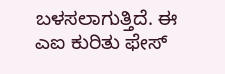ಬಳಸಲಾಗುತ್ತಿದೆ. ಈ ಎಐ ಕುರಿತು ಫೇಸ್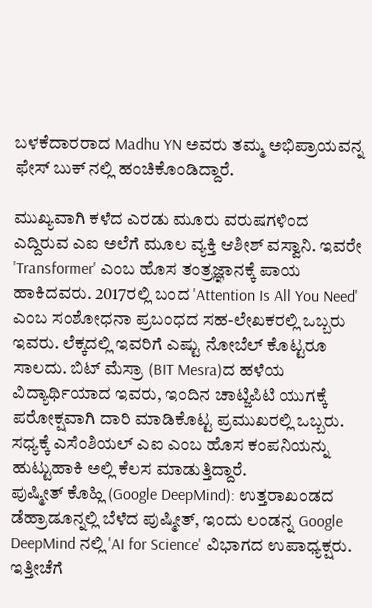ಬಳಕೆದಾರರಾದ Madhu YN ಅವರು ತಮ್ಮ ಅಭಿಪ್ರಾಯವನ್ನ ಫೇಸ್ ಬುಕ್ ನಲ್ಲಿ ಹಂಚಿಕೊಂಡಿದ್ದಾರೆ.

ಮುಖ್ಯವಾಗಿ ಕಳೆದ ಎರಡು ಮೂರು ವರುಷಗಳಿಂದ ಎದ್ದಿರುವ ಎಐ ಅಲೆಗೆ ಮೂಲ ವ್ಯಕ್ತಿ ಆಶೀಶ್ ವಸ್ವಾನಿ. ಇವರೇ 'Transformer' ಎಂಬ ಹೊಸ ತಂತ್ರಜ್ಞಾನಕ್ಕೆ ಪಾಯ ಹಾಕಿದವರು. 2017ರಲ್ಲಿ ಬಂದ 'Attention Is All You Need' ಎಂಬ ಸಂಶೋಧನಾ ಪ್ರಬಂಧದ ಸಹ-ಲೇಖಕರಲ್ಲಿ ಒಬ್ಬರು ಇವರು. ಲೆಕ್ಕದಲ್ಲಿ ಇವರಿಗೆ ಎಷ್ಟು ನೋಬೆಲ್ ಕೊಟ್ಟರೂ ಸಾಲದು. ಬಿಟ್ ಮೆಸ್ರಾ (BIT Mesra)ದ ಹಳೆಯ ವಿದ್ಯಾರ್ಥಿಯಾದ ಇವರು, ಇಂದಿನ ಚಾಟ್ಜಿಪಿಟಿ ಯುಗಕ್ಕೆ ಪರೋಕ್ಷವಾಗಿ ದಾರಿ ಮಾಡಿಕೊಟ್ಟ ಪ್ರಮುಖರಲ್ಲಿ ಒಬ್ಬರು. ಸಧ್ಯಕ್ಕೆ ಎಸೆಂಶಿಯಲ್ ಎಐ ಎಂಬ ಹೊಸ ಕಂಪನಿಯನ್ನು ಹುಟ್ಟುಹಾಕಿ ಅಲ್ಲಿ ಕೆಲಸ ಮಾಡುತ್ತಿದ್ದಾರೆ.
ಪುಷ್ಮೀತ್ ಕೊಹ್ಲಿ (Google DeepMind): ಉತ್ತರಾಖಂಡದ ಡೆಹ್ರಾಡೂನ್ನಲ್ಲಿ ಬೆಳೆದ ಪುಷ್ಮೀತ್, ಇಂದು ಲಂಡನ್ನ Google DeepMind ನಲ್ಲಿ 'AI for Science' ವಿಭಾಗದ ಉಪಾಧ್ಯಕ್ಷರು. ಇತ್ತೀಚೆಗೆ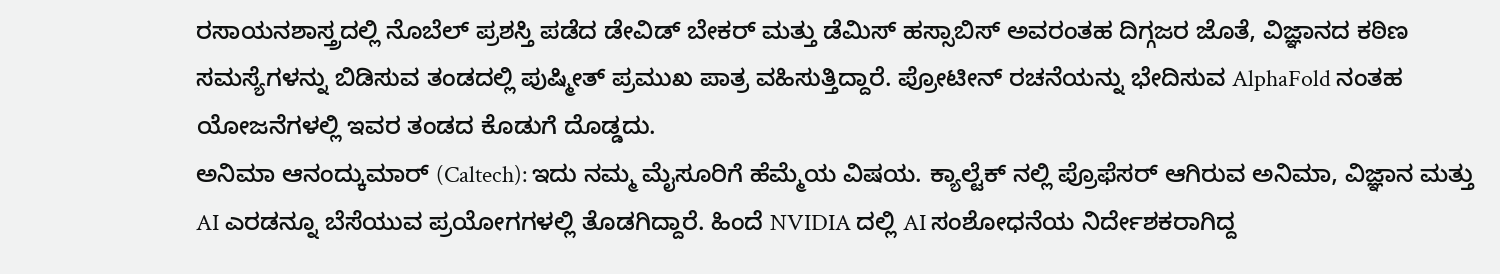ರಸಾಯನಶಾಸ್ತ್ರದಲ್ಲಿ ನೊಬೆಲ್ ಪ್ರಶಸ್ತಿ ಪಡೆದ ಡೇವಿಡ್ ಬೇಕರ್ ಮತ್ತು ಡೆಮಿಸ್ ಹಸ್ಸಾಬಿಸ್ ಅವರಂತಹ ದಿಗ್ಗಜರ ಜೊತೆ, ವಿಜ್ಞಾನದ ಕಠಿಣ ಸಮಸ್ಯೆಗಳನ್ನು ಬಿಡಿಸುವ ತಂಡದಲ್ಲಿ ಪುಷ್ಮೀತ್ ಪ್ರಮುಖ ಪಾತ್ರ ವಹಿಸುತ್ತಿದ್ದಾರೆ. ಪ್ರೋಟೀನ್ ರಚನೆಯನ್ನು ಭೇದಿಸುವ AlphaFold ನಂತಹ ಯೋಜನೆಗಳಲ್ಲಿ ಇವರ ತಂಡದ ಕೊಡುಗೆ ದೊಡ್ಡದು.
ಅನಿಮಾ ಆನಂದ್ಕುಮಾರ್ (Caltech): ಇದು ನಮ್ಮ ಮೈಸೂರಿಗೆ ಹೆಮ್ಮೆಯ ವಿಷಯ. ಕ್ಯಾಲ್ಟೆಕ್ ನಲ್ಲಿ ಪ್ರೊಫೆಸರ್ ಆಗಿರುವ ಅನಿಮಾ, ವಿಜ್ಞಾನ ಮತ್ತು AI ಎರಡನ್ನೂ ಬೆಸೆಯುವ ಪ್ರಯೋಗಗಳಲ್ಲಿ ತೊಡಗಿದ್ದಾರೆ. ಹಿಂದೆ NVIDIA ದಲ್ಲಿ AI ಸಂಶೋಧನೆಯ ನಿರ್ದೇಶಕರಾಗಿದ್ದ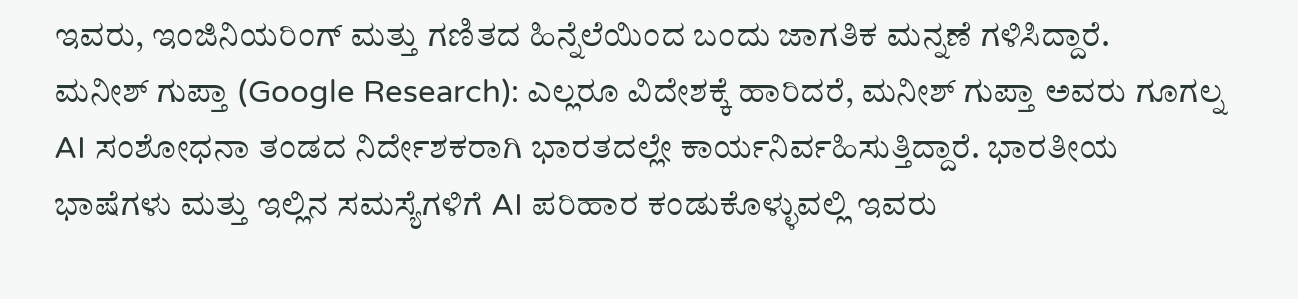ಇವರು, ಇಂಜಿನಿಯರಿಂಗ್ ಮತ್ತು ಗಣಿತದ ಹಿನ್ನೆಲೆಯಿಂದ ಬಂದು ಜಾಗತಿಕ ಮನ್ನಣೆ ಗಳಿಸಿದ್ದಾರೆ.
ಮನೀಶ್ ಗುಪ್ತಾ (Google Research): ಎಲ್ಲರೂ ವಿದೇಶಕ್ಕೆ ಹಾರಿದರೆ, ಮನೀಶ್ ಗುಪ್ತಾ ಅವರು ಗೂಗಲ್ನ AI ಸಂಶೋಧನಾ ತಂಡದ ನಿರ್ದೇಶಕರಾಗಿ ಭಾರತದಲ್ಲೇ ಕಾರ್ಯನಿರ್ವಹಿಸುತ್ತಿದ್ದಾರೆ. ಭಾರತೀಯ ಭಾಷೆಗಳು ಮತ್ತು ಇಲ್ಲಿನ ಸಮಸ್ಯೆಗಳಿಗೆ AI ಪರಿಹಾರ ಕಂಡುಕೊಳ್ಳುವಲ್ಲಿ ಇವರು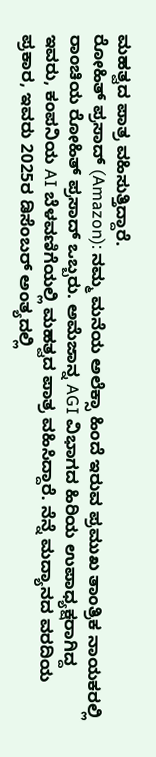ಮಹತ್ವದ ಪಾತ್ರ ವಹಿಸುತ್ತಿದ್ದಾರೆ.
ರೋಹಿತ್ ಪ್ರಸಾದ್ (Amazon): ನಮ್ಮ ಮನೆಯ ಅಲೆಕ್ಸಾ ಹಿಂದೆ ಇರುವ ಪ್ರಮುಖ ತಾಂತ್ರಿಕ ನಾಯಕರಲ್ಲಿ ರಾಂಚಿಯ ರೋಹಿತ್ ಪ್ರಸಾದ್ ಒಬ್ಬರು. ಅಮೆಜಾನ್ನ AGI ವಿಭಾಗದ ಹಿರಿಯ ಉಪಾಧ್ಯಕ್ಷರಾಗಿದ್ದ ಇವರು, ಕಂಪನಿಯ AI ಬೆಳವಣಿಗೆಯಲ್ಲಿ ಮಹತ್ವದ ಪಾತ್ರ ವಹಿಸಿದ್ದಾರೆ. ನೆನ್ನೆ ಮದ್ಯಾನದ ವರದಿಯ ಪ್ರಕಾರ, ಇವರು 2025ರ ಡಿಸೆಂಬರ್ ಅಂತ್ಯದಲ್ಲಿ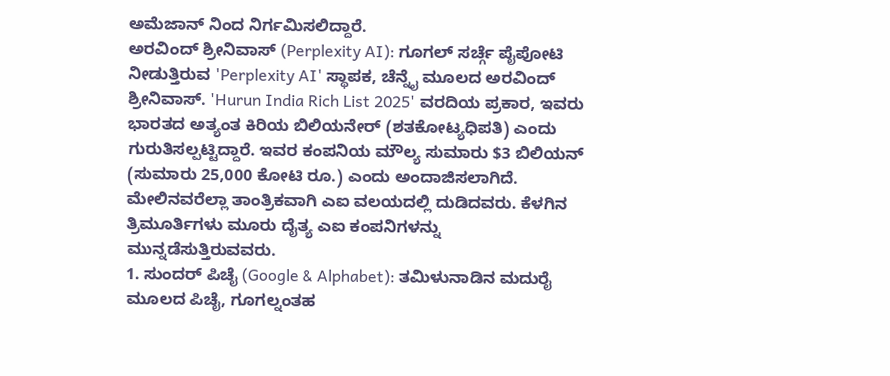ಅಮೆಜಾನ್ ನಿಂದ ನಿರ್ಗಮಿಸಲಿದ್ದಾರೆ.
ಅರವಿಂದ್ ಶ್ರೀನಿವಾಸ್ (Perplexity AI): ಗೂಗಲ್ ಸರ್ಚ್ಗೆ ಪೈಪೋಟಿ ನೀಡುತ್ತಿರುವ 'Perplexity AI' ಸ್ಥಾಪಕ, ಚೆನ್ನೈ ಮೂಲದ ಅರವಿಂದ್ ಶ್ರೀನಿವಾಸ್. 'Hurun India Rich List 2025' ವರದಿಯ ಪ್ರಕಾರ, ಇವರು ಭಾರತದ ಅತ್ಯಂತ ಕಿರಿಯ ಬಿಲಿಯನೇರ್ (ಶತಕೋಟ್ಯಧಿಪತಿ) ಎಂದು ಗುರುತಿಸಲ್ಪಟ್ಟಿದ್ದಾರೆ. ಇವರ ಕಂಪನಿಯ ಮೌಲ್ಯ ಸುಮಾರು $3 ಬಿಲಿಯನ್ (ಸುಮಾರು 25,000 ಕೋಟಿ ರೂ.) ಎಂದು ಅಂದಾಜಿಸಲಾಗಿದೆ.
ಮೇಲಿನವರೆಲ್ಲಾ ತಾಂತ್ರಿಕವಾಗಿ ಎಐ ವಲಯದಲ್ಲಿ ದುಡಿದವರು. ಕೆಳಗಿನ ತ್ರಿಮೂರ್ತಿಗಳು ಮೂರು ದೈತ್ಯ ಎಐ ಕಂಪನಿಗಳನ್ನು ಮುನ್ನಡೆಸುತ್ತಿರುವವರು.
1. ಸುಂದರ್ ಪಿಚೈ (Google & Alphabet): ತಮಿಳುನಾಡಿನ ಮದುರೈ ಮೂಲದ ಪಿಚೈ, ಗೂಗಲ್ನಂತಹ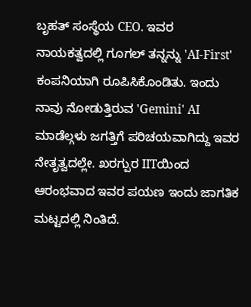ಬೃಹತ್ ಸಂಸ್ಥೆಯ CEO. ಇವರ ನಾಯಕತ್ವದಲ್ಲಿ ಗೂಗಲ್ ತನ್ನನ್ನು 'AI-First' ಕಂಪನಿಯಾಗಿ ರೂಪಿಸಿಕೊಂಡಿತು. ಇಂದು ನಾವು ನೋಡುತ್ತಿರುವ 'Gemini' AI ಮಾಡೆಲ್ಗಳು ಜಗತ್ತಿಗೆ ಪರಿಚಯವಾಗಿದ್ದು ಇವರ ನೇತೃತ್ವದಲ್ಲೇ. ಖರಗ್ಪುರ IITಯಿಂದ ಆರಂಭವಾದ ಇವರ ಪಯಣ ಇಂದು ಜಾಗತಿಕ ಮಟ್ಟದಲ್ಲಿ ನಿಂತಿದೆ.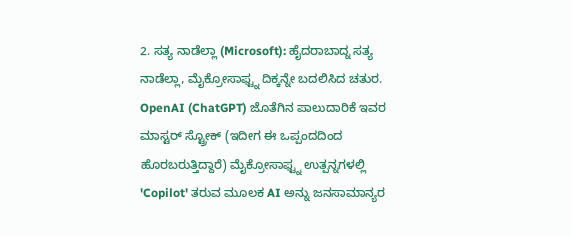2. ಸತ್ಯ ನಾಡೆಲ್ಲಾ (Microsoft): ಹೈದರಾಬಾದ್ನ ಸತ್ಯ ನಾಡೆಲ್ಲಾ, ಮೈಕ್ರೋಸಾಫ್ಟ್ನ ದಿಕ್ಕನ್ನೇ ಬದಲಿಸಿದ ಚತುರ. OpenAI (ChatGPT) ಜೊತೆಗಿನ ಪಾಲುದಾರಿಕೆ ಇವರ ಮಾಸ್ಟರ್ ಸ್ಟ್ರೋಕ್ (ಇದೀಗ ಈ ಒಪ್ಪಂದದಿಂದ ಹೊರಬರುತ್ತಿದ್ದಾರೆ) ಮೈಕ್ರೋಸಾಫ್ಟ್ನ ಉತ್ಪನ್ನಗಳಲ್ಲಿ 'Copilot' ತರುವ ಮೂಲಕ AI ಅನ್ನು ಜನಸಾಮಾನ್ಯರ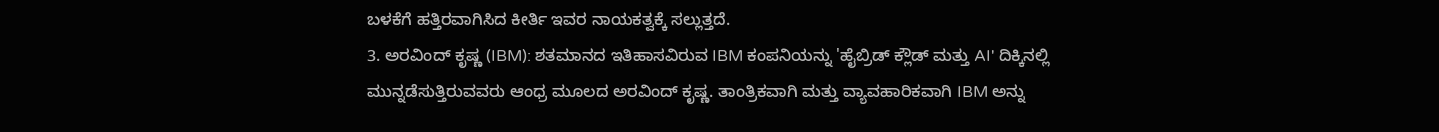ಬಳಕೆಗೆ ಹತ್ತಿರವಾಗಿಸಿದ ಕೀರ್ತಿ ಇವರ ನಾಯಕತ್ವಕ್ಕೆ ಸಲ್ಲುತ್ತದೆ.
3. ಅರವಿಂದ್ ಕೃಷ್ಣ (IBM): ಶತಮಾನದ ಇತಿಹಾಸವಿರುವ IBM ಕಂಪನಿಯನ್ನು 'ಹೈಬ್ರಿಡ್ ಕ್ಲೌಡ್ ಮತ್ತು AI' ದಿಕ್ಕಿನಲ್ಲಿ ಮುನ್ನಡೆಸುತ್ತಿರುವವರು ಆಂಧ್ರ ಮೂಲದ ಅರವಿಂದ್ ಕೃಷ್ಣ. ತಾಂತ್ರಿಕವಾಗಿ ಮತ್ತು ವ್ಯಾವಹಾರಿಕವಾಗಿ IBM ಅನ್ನು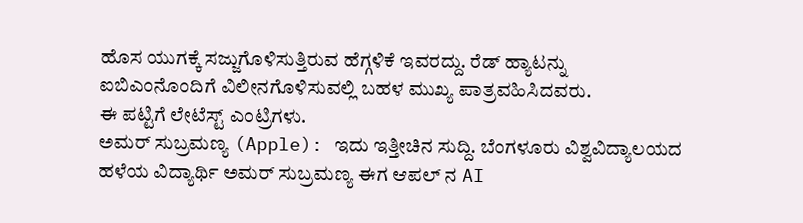ಹೊಸ ಯುಗಕ್ಕೆ ಸಜ್ಜುಗೊಳಿಸುತ್ತಿರುವ ಹೆಗ್ಗಳಿಕೆ ಇವರದ್ದು. ರೆಡ್ ಹ್ಯಾಟನ್ನು ಐಬಿಎಂನೊಂದಿಗೆ ವಿಲೀನಗೊಳಿಸುವಲ್ಲಿ ಬಹಳ ಮುಖ್ಯ ಪಾತ್ರವಹಿಸಿದವರು.
ಈ ಪಟ್ಟಿಗೆ ಲೇಟೆಸ್ಟ್ ಎಂಟ್ರಿಗಳು.
ಅಮರ್ ಸುಬ್ರಮಣ್ಯ (Apple): ಇದು ಇತ್ತೀಚಿನ ಸುದ್ದಿ. ಬೆಂಗಳೂರು ವಿಶ್ವವಿದ್ಯಾಲಯದ ಹಳೆಯ ವಿದ್ಯಾರ್ಥಿ ಅಮರ್ ಸುಬ್ರಮಣ್ಯ ಈಗ ಆಪಲ್ ನ AI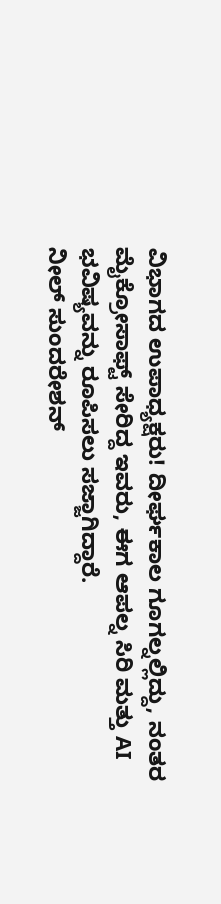ವಿಭಾಗದ ಉಪಾಧ್ಯಕ್ಷರು! ದೀರ್ಘಕಾಲ ಗೂಗಲ್ನಲ್ಲಿದ್ದು, ನಂತರ ಮೈಕ್ರೋಸಾಫ್ಟ್ ಸೇರಿದ್ದ ಇವರು, ಈಗ ಆಪಲ್ನ ಸಿರಿ ಮತ್ತು AI ಭವಿಷ್ಯವನ್ನು ರೂಪಿಸಲು ಸಜ್ಜಾಗಿದ್ದಾರೆ.
ನೀಲ್ ಸುಂದರೇಶನ್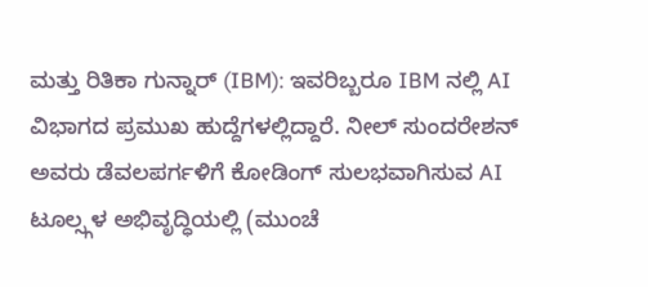ಮತ್ತು ರಿತಿಕಾ ಗುನ್ನಾರ್ (IBM): ಇವರಿಬ್ಬರೂ IBM ನಲ್ಲಿ AI ವಿಭಾಗದ ಪ್ರಮುಖ ಹುದ್ದೆಗಳಲ್ಲಿದ್ದಾರೆ. ನೀಲ್ ಸುಂದರೇಶನ್ ಅವರು ಡೆವಲಪರ್ಗಳಿಗೆ ಕೋಡಿಂಗ್ ಸುಲಭವಾಗಿಸುವ AI ಟೂಲ್ಸ್ಗಳ ಅಭಿವೃದ್ಧಿಯಲ್ಲಿ (ಮುಂಚೆ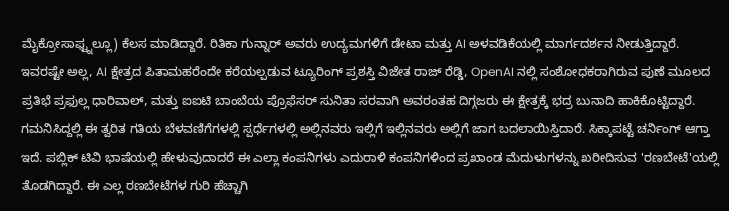ಮೈಕ್ರೋಸಾಫ್ಟ್ನಲ್ಲೂ) ಕೆಲಸ ಮಾಡಿದ್ದಾರೆ. ರಿತಿಕಾ ಗುನ್ನಾರ್ ಅವರು ಉದ್ಯಮಗಳಿಗೆ ಡೇಟಾ ಮತ್ತು AI ಅಳವಡಿಕೆಯಲ್ಲಿ ಮಾರ್ಗದರ್ಶನ ನೀಡುತ್ತಿದ್ದಾರೆ.
ಇವರಷ್ಟೇ ಅಲ್ಲ, AI ಕ್ಷೇತ್ರದ ಪಿತಾಮಹರೆಂದೇ ಕರೆಯಲ್ಪಡುವ ಟ್ಯೂರಿಂಗ್ ಪ್ರಶಸ್ತಿ ವಿಜೇತ ರಾಜ್ ರೆಡ್ಡಿ, OpenAI ನಲ್ಲಿ ಸಂಶೋಧಕರಾಗಿರುವ ಪುಣೆ ಮೂಲದ ಪ್ರತಿಭೆ ಪ್ರಫುಲ್ಲ ಧಾರಿವಾಲ್, ಮತ್ತು ಐಐಟಿ ಬಾಂಬೆಯ ಪ್ರೊಫೆಸರ್ ಸುನಿತಾ ಸರವಾಗಿ ಅವರಂತಹ ದಿಗ್ಗಜರು ಈ ಕ್ಷೇತ್ರಕ್ಕೆ ಭದ್ರ ಬುನಾದಿ ಹಾಕಿಕೊಟ್ಟಿದ್ದಾರೆ.
ಗಮನಿಸಿದ್ದಲ್ಲಿ ಈ ತ್ವರಿತ ಗತಿಯ ಬೆಳವಣಿಗೆಗಳಲ್ಲಿ ಸ್ಪರ್ಧೆಗಳಲ್ಲಿ ಅಲ್ಲಿನವರು ಇಲ್ಲಿಗೆ ಇಲ್ಲಿನವರು ಅಲ್ಲಿಗೆ ಜಾಗ ಬದಲಾಯಿಸ್ತಿದಾರೆ. ಸಿಕ್ಕಾಪಟ್ಟೆ ಚರ್ನಿಂಗ್ ಆಗ್ತಾ ಇದೆ. ಪಬ್ಲಿಕ್ ಟಿವಿ ಭಾಷೆಯಲ್ಲಿ ಹೇಳುವುದಾದರೆ ಈ ಎಲ್ಲಾ ಕಂಪನಿಗಳು ಎದುರಾಳಿ ಕಂಪನಿಗಳಿಂದ ಪ್ರಖಾಂಡ ಮೆದುಳುಗಳನ್ನು ಖರೀದಿಸುವ 'ರಣಬೇಟೆ'ಯಲ್ಲಿ ತೊಡಗಿದ್ದಾರೆ. ಈ ಎಲ್ಲ ರಣಬೇಟೆಗಳ ಗುರಿ ಹೆಚ್ಚಾಗಿ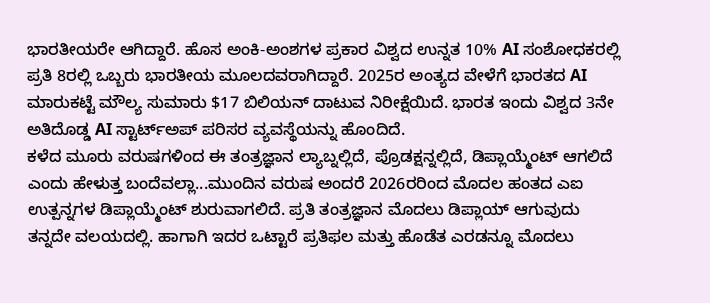ಭಾರತೀಯರೇ ಆಗಿದ್ದಾರೆ. ಹೊಸ ಅಂಕಿ-ಅಂಶಗಳ ಪ್ರಕಾರ ವಿಶ್ವದ ಉನ್ನತ 10% AI ಸಂಶೋಧಕರಲ್ಲಿ ಪ್ರತಿ 8ರಲ್ಲಿ ಒಬ್ಬರು ಭಾರತೀಯ ಮೂಲದವರಾಗಿದ್ದಾರೆ. 2025ರ ಅಂತ್ಯದ ವೇಳೆಗೆ ಭಾರತದ AI ಮಾರುಕಟ್ಟೆ ಮೌಲ್ಯ ಸುಮಾರು $17 ಬಿಲಿಯನ್ ದಾಟುವ ನಿರೀಕ್ಷೆಯಿದೆ. ಭಾರತ ಇಂದು ವಿಶ್ವದ 3ನೇ ಅತಿದೊಡ್ಡ AI ಸ್ಟಾರ್ಟ್ಅಪ್ ಪರಿಸರ ವ್ಯವಸ್ಥೆಯನ್ನು ಹೊಂದಿದೆ.
ಕಳೆದ ಮೂರು ವರುಷಗಳಿಂದ ಈ ತಂತ್ರಜ್ಞಾನ ಲ್ಯಾಬ್ನಲ್ಲಿದೆ, ಪ್ರೊಡಕ್ಷನ್ನಲ್ಲಿದೆ, ಡಿಪ್ಲಾಯ್ಮೆಂಟ್ ಆಗಲಿದೆ ಎಂದು ಹೇಳುತ್ತ ಬಂದೆವಲ್ಲಾ...ಮುಂದಿನ ವರುಷ ಅಂದರೆ 2026ರರಿಂದ ಮೊದಲ ಹಂತದ ಎಐ ಉತ್ಪನ್ನಗಳ ಡಿಪ್ಲಾಯ್ಮೆಂಟ್ ಶುರುವಾಗಲಿದೆ. ಪ್ರತಿ ತಂತ್ರಜ್ಞಾನ ಮೊದಲು ಡಿಪ್ಲಾಯ್ ಆಗುವುದು ತನ್ನದೇ ವಲಯದಲ್ಲಿ. ಹಾಗಾಗಿ ಇದರ ಒಟ್ಟಾರೆ ಪ್ರತಿಫಲ ಮತ್ತು ಹೊಡೆತ ಎರಡನ್ನೂ ಮೊದಲು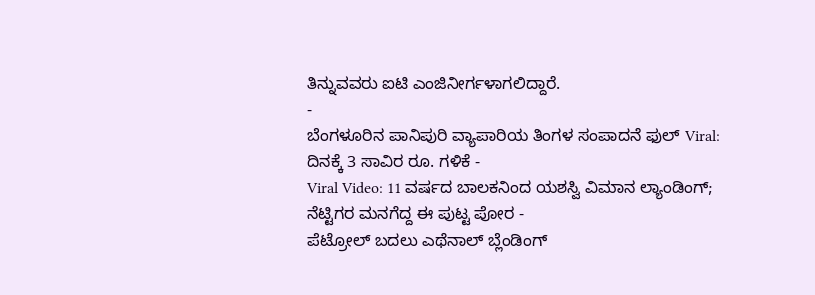ತಿನ್ನುವವರು ಐಟಿ ಎಂಜಿನೀರ್ಗಳಾಗಲಿದ್ದಾರೆ.
-
ಬೆಂಗಳೂರಿನ ಪಾನಿಪುರಿ ವ್ಯಾಪಾರಿಯ ತಿಂಗಳ ಸಂಪಾದನೆ ಫುಲ್ Viral: ದಿನಕ್ಕೆ 3 ಸಾವಿರ ರೂ. ಗಳಿಕೆ -
Viral Video: 11 ವರ್ಷದ ಬಾಲಕನಿಂದ ಯಶಸ್ವಿ ವಿಮಾನ ಲ್ಯಾಂಡಿಂಗ್; ನೆಟ್ಟಿಗರ ಮನಗೆದ್ದ ಈ ಪುಟ್ಟ ಪೋರ -
ಪೆಟ್ರೋಲ್ ಬದಲು ಎಥೆನಾಲ್ ಬ್ಲೆಂಡಿಂಗ್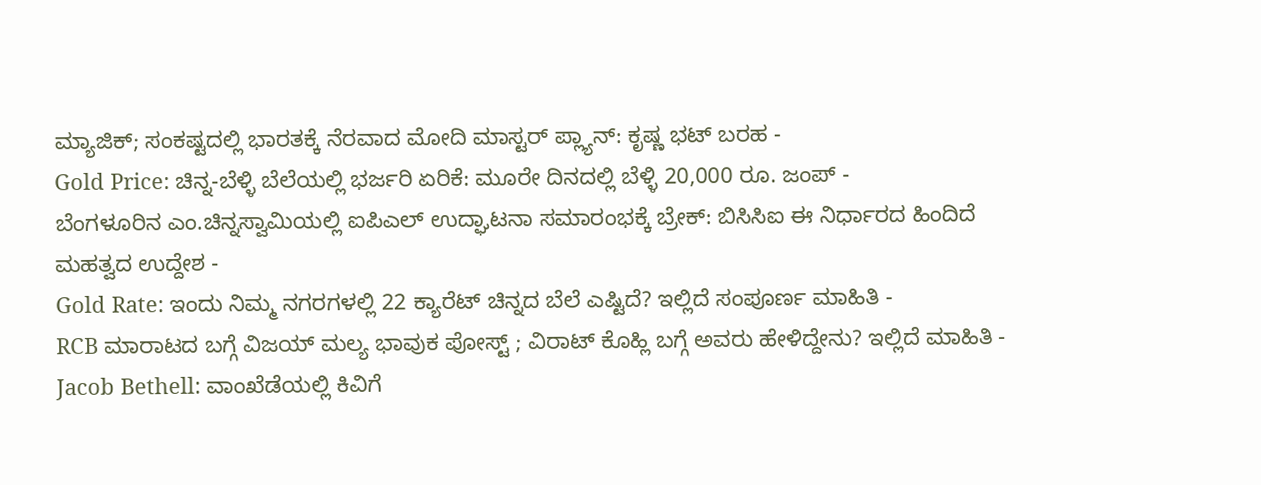ಮ್ಯಾಜಿಕ್; ಸಂಕಷ್ಟದಲ್ಲಿ ಭಾರತಕ್ಕೆ ನೆರವಾದ ಮೋದಿ ಮಾಸ್ಟರ್ ಪ್ಲ್ಯಾನ್: ಕೃಷ್ಣ ಭಟ್ ಬರಹ -
Gold Price: ಚಿನ್ನ-ಬೆಳ್ಳಿ ಬೆಲೆಯಲ್ಲಿ ಭರ್ಜರಿ ಏರಿಕೆ: ಮೂರೇ ದಿನದಲ್ಲಿ ಬೆಳ್ಳಿ 20,000 ರೂ. ಜಂಪ್ -
ಬೆಂಗಳೂರಿನ ಎಂ.ಚಿನ್ನಸ್ವಾಮಿಯಲ್ಲಿ ಐಪಿಎಲ್ ಉದ್ಘಾಟನಾ ಸಮಾರಂಭಕ್ಕೆ ಬ್ರೇಕ್: ಬಿಸಿಸಿಐ ಈ ನಿರ್ಧಾರದ ಹಿಂದಿದೆ ಮಹತ್ವದ ಉದ್ದೇಶ -
Gold Rate: ಇಂದು ನಿಮ್ಮ ನಗರಗಳಲ್ಲಿ 22 ಕ್ಯಾರೆಟ್ ಚಿನ್ನದ ಬೆಲೆ ಎಷ್ಟಿದೆ? ಇಲ್ಲಿದೆ ಸಂಪೂರ್ಣ ಮಾಹಿತಿ -
RCB ಮಾರಾಟದ ಬಗ್ಗೆ ವಿಜಯ್ ಮಲ್ಯ ಭಾವುಕ ಪೋಸ್ಟ್ ; ವಿರಾಟ್ ಕೊಹ್ಲಿ ಬಗ್ಗೆ ಅವರು ಹೇಳಿದ್ದೇನು? ಇಲ್ಲಿದೆ ಮಾಹಿತಿ -
Jacob Bethell: ವಾಂಖೆಡೆಯಲ್ಲಿ ಕಿವಿಗೆ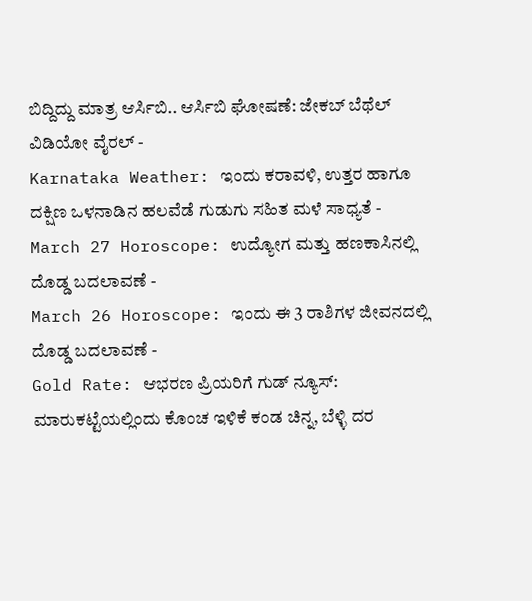ಬಿದ್ದಿದ್ದು ಮಾತ್ರ ಆರ್ಸಿಬಿ.. ಆರ್ಸಿಬಿ ಘೋಷಣೆ: ಜೇಕಬ್ ಬೆಥೆಲ್ ವಿಡಿಯೋ ವೈರಲ್ -
Karnataka Weather: ಇಂದು ಕರಾವಳಿ, ಉತ್ತರ ಹಾಗೂ ದಕ್ಷಿಣ ಒಳನಾಡಿನ ಹಲವೆಡೆ ಗುಡುಗು ಸಹಿತ ಮಳೆ ಸಾಧ್ಯತೆ -
March 27 Horoscope: ಉದ್ಯೋಗ ಮತ್ತು ಹಣಕಾಸಿನಲ್ಲಿ ದೊಡ್ಡ ಬದಲಾವಣೆ -
March 26 Horoscope: ಇಂದು ಈ 3 ರಾಶಿಗಳ ಜೀವನದಲ್ಲಿ ದೊಡ್ಡ ಬದಲಾವಣೆ -
Gold Rate: ಆಭರಣ ಪ್ರಿಯರಿಗೆ ಗುಡ್ ನ್ಯೂಸ್: ಮಾರುಕಟ್ಟೆಯಲ್ಲಿಂದು ಕೊಂಚ ಇಳಿಕೆ ಕಂಡ ಚಿನ್ನ, ಬೆಳ್ಳಿ ದರ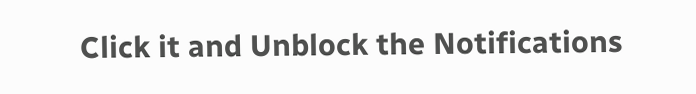Click it and Unblock the Notifications